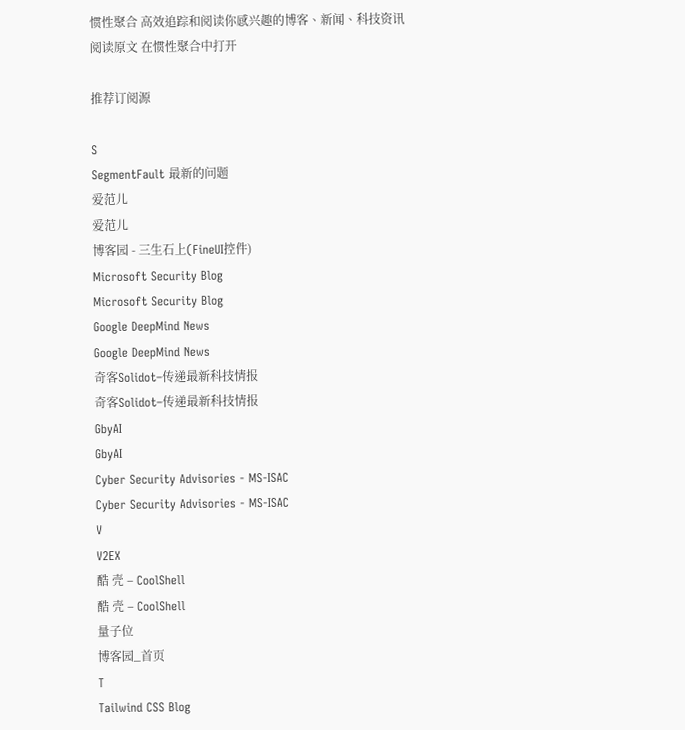惯性聚合 高效追踪和阅读你感兴趣的博客、新闻、科技资讯
阅读原文 在惯性聚合中打开

推荐订阅源

S
SegmentFault 最新的问题
爱范儿
爱范儿
博客园 - 三生石上(FineUI控件)
Microsoft Security Blog
Microsoft Security Blog
Google DeepMind News
Google DeepMind News
奇客Solidot–传递最新科技情报
奇客Solidot–传递最新科技情报
GbyAI
GbyAI
Cyber Security Advisories - MS-ISAC
Cyber Security Advisories - MS-ISAC
V
V2EX
酷 壳 – CoolShell
酷 壳 – CoolShell
量子位
博客园_首页
T
Tailwind CSS Blog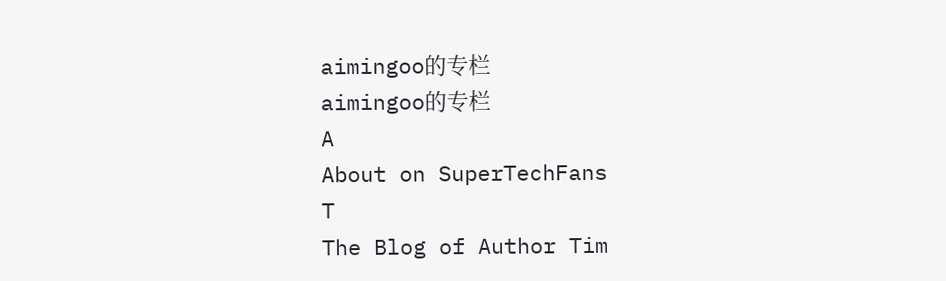aimingoo的专栏
aimingoo的专栏
A
About on SuperTechFans
T
The Blog of Author Tim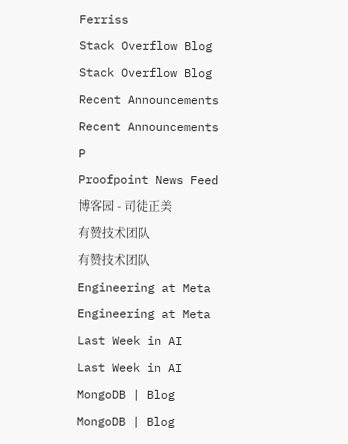Ferriss
Stack Overflow Blog
Stack Overflow Blog
Recent Announcements
Recent Announcements
P
Proofpoint News Feed
博客园 - 司徒正美
有赞技术团队
有赞技术团队
Engineering at Meta
Engineering at Meta
Last Week in AI
Last Week in AI
MongoDB | Blog
MongoDB | Blog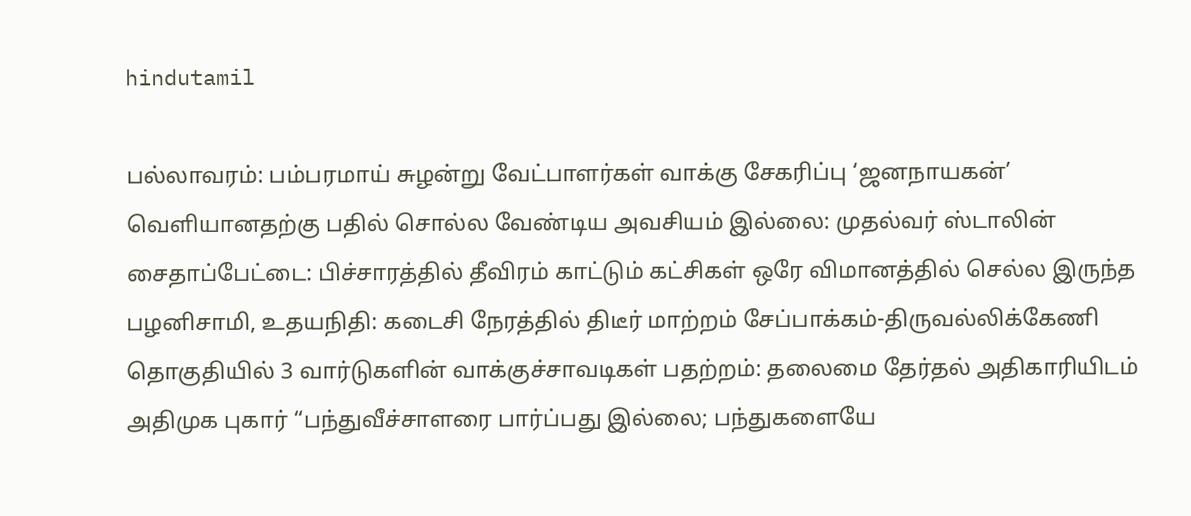hindutamil

பல்லாவரம்: பம்பரமாய் சுழன்று வேட்பாளர்கள் வாக்கு சேகரிப்பு ‘ஜனநாயகன்’ வெளியானதற்கு பதில் சொல்ல வேண்டிய அவசியம் இல்லை: முதல்வர் ஸ்டாலின் சைதாப்பேட்டை: பிச்சாரத்தில் தீவிரம் காட்டும் கட்சிகள் ஒரே விமானத்தில் செல்ல இருந்த பழனிசாமி, உதயநிதி: கடைசி நேரத்தில் திடீர் மாற்றம் சேப்பாக்கம்-திருவல்லிக்கேணி தொகுதியில் 3 வார்டுகளின் வாக்குச்சாவடிகள் பதற்றம்: தலைமை தேர்தல் அதிகாரியிடம் அதிமுக புகார் “பந்துவீச்சாளரை பார்ப்பது இல்லை; பந்துகளையே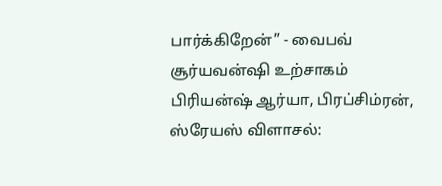பார்க்கிறேன்” - வைபவ் சூர்யவன்ஷி உற்சாகம் பிரியன்ஷ் ஆர்யா, பிரப்சிம்ரன், ஸ்ரேயஸ் விளாசல்: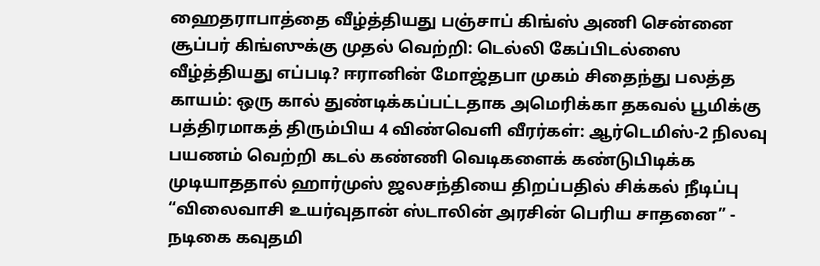ஹைதராபாத்தை வீழ்த்தியது பஞ்சாப் கிங்ஸ் அணி சென்னை சூப்பர் கிங்ஸுக்கு முதல் வெற்றி: டெல்லி கேப்பிடல்ஸை வீழ்த்தியது எப்படி? ஈரானின் மோஜ்தபா முகம் சிதைந்து பலத்த காயம்: ஒரு கால் துண்டிக்கப்பட்டதாக அமெரிக்கா தகவல் பூமிக்கு பத்திரமாகத் திரும்பிய 4 விண்வெளி வீரர்கள்: ஆர்டெமிஸ்-2 நிலவு பயணம் வெற்றி கடல் கண்ணி வெடிகளைக் கண்டுபிடிக்க முடியாததால் ஹார்முஸ் ஜலசந்தியை திறப்பதில் சிக்கல் நீடிப்பு “விலைவாசி உயர்வுதான் ஸ்டாலின் அரசின் பெரிய சாதனை” - நடிகை கவுதமி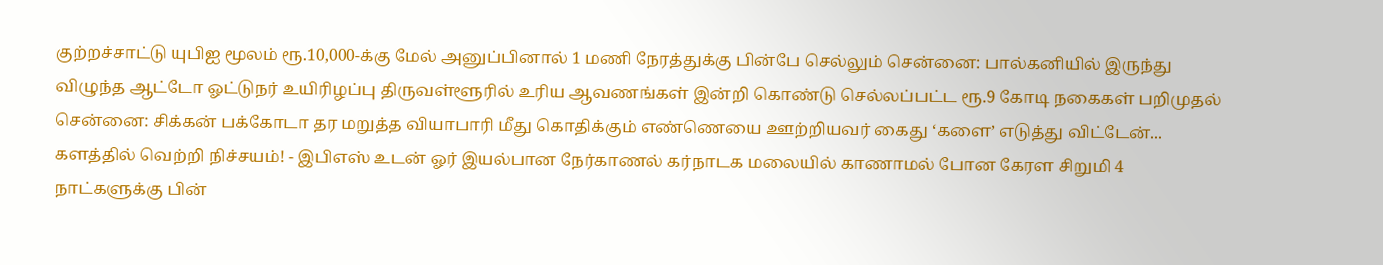குற்றச்சாட்டு யுபிஐ மூலம் ரூ.10,000-க்கு மேல் அனுப்பினால் 1 மணி நேரத்துக்கு பின்பே செல்லும் சென்னை: பால்கனியில் இருந்து விழுந்த ஆட்டோ ஓட்டுநர் உயிரிழப்பு திருவள்ளூரில் உரிய ஆவணங்கள் இன்றி கொண்டு செல்லப்பட்ட ரூ.9 கோடி நகைகள் பறிமுதல் சென்னை: சிக்கன் பக்கோடா தர மறுத்த வியாபாரி மீது கொதிக்கும் எண்ணெயை ஊற்றியவர் கைது ‘களை’ எடுத்து விட்டேன்... களத்தில் வெற்றி நிச்சயம்! - இபிஎஸ் உடன் ஓர் இயல்பான நேர்காணல் கர்நாடக மலையில் காணாமல் போன கேரள சிறுமி 4 நாட்களுக்கு பின்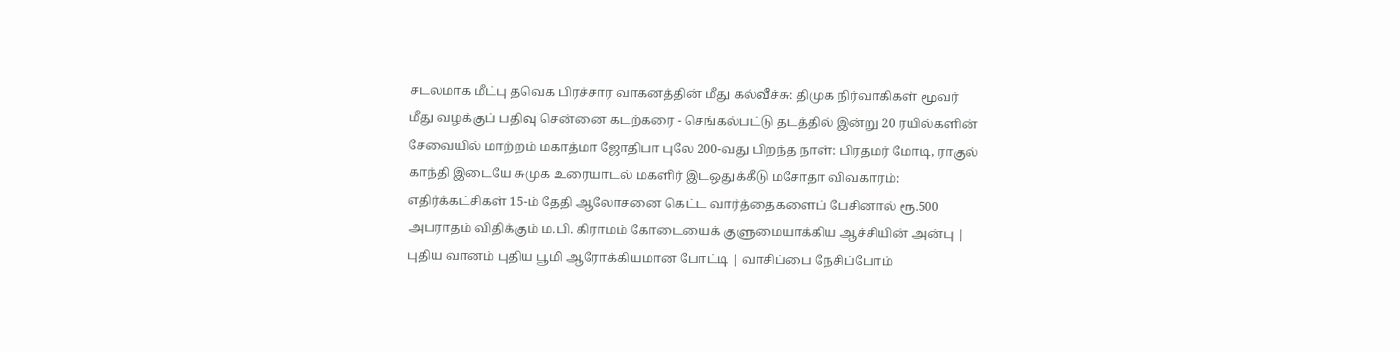சடலமாக மீட்பு தவெக பிரச்சார வாகனத்தின் மீது கல்வீச்சு: திமுக நிர்வாகிகள் மூவர் மீது வழக்குப் பதிவு சென்னை கடற்கரை - செங்கல்பட்டு தடத்தில் இன்று 20 ரயில்களின் சேவையில் மாற்றம் மகாத்மா ஜோதிபா புலே 200-வது பிறந்த நாள்: பிரதமர் மோடி, ராகுல் காந்தி இடையே சுமுக உரையாடல் மகளிர் இடஒதுக்கீடு மசோதா விவகாரம்: எதிர்க்கட்சிகள் 15-ம் தேதி ஆலோசனை கெட்ட வார்த்தைகளைப் பேசினால் ரூ.500 அபராதம் விதிக்கும் ம.பி. கிராமம் கோடையைக் குளுமையாக்கிய ஆச்சியின் அன்பு | புதிய வானம் புதிய பூமி ஆரோக்கியமான போட்டி | வாசிப்பை நேசிப்போம்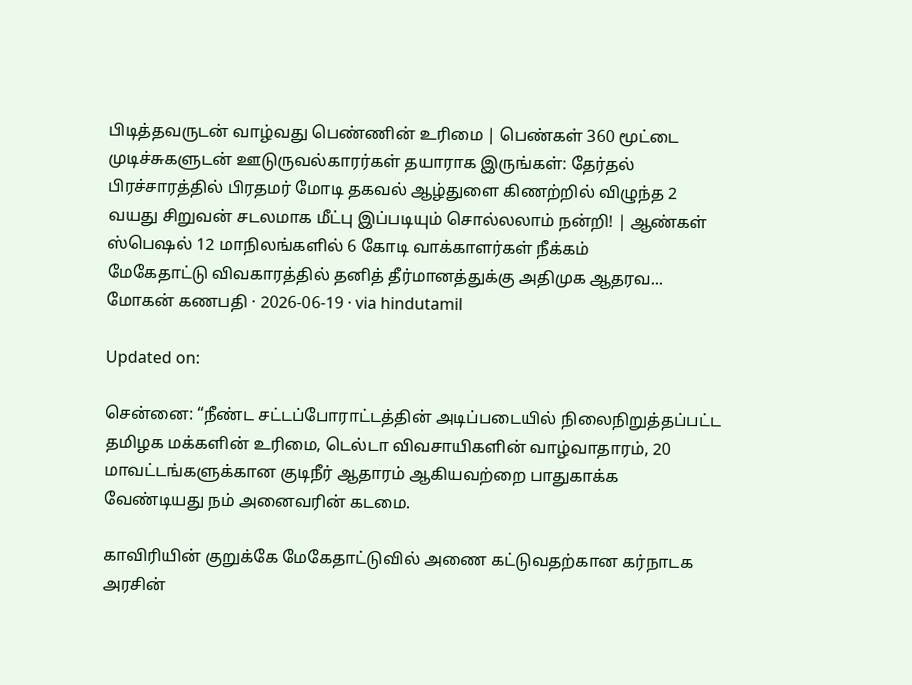பிடித்தவருடன் வாழ்வது பெண்ணின் உரிமை | பெண்கள் 360 மூட்டை முடிச்சுகளுடன் ஊடுருவல்காரர்கள் தயாராக இருங்கள்: தேர்தல் பிரச்சாரத்தில் பிரதமர் மோடி தகவல் ஆழ்துளை கிணற்றில் விழுந்த 2 வயது சிறுவன் சடலமாக மீட்பு இப்படியும் சொல்லலாம் நன்றி! | ஆண்கள் ஸ்பெஷல் 12 மாநிலங்களில் 6 கோடி வாக்காளர்கள் நீக்கம்
மேகேதாட்டு விவகாரத்தில் தனித் தீர்மானத்துக்கு அதிமுக ஆதரவ...
மோகன் கணபதி · 2026-06-19 · via hindutamil

Updated on:

சென்னை: “நீண்ட சட்டப்போராட்டத்தின் அடிப்படையில் நிலைநிறுத்தப்பட்ட தமிழக மக்களின் உரிமை, டெல்டா விவசாயிகளின் வாழ்வாதாரம், 20 மாவட்டங்களுக்கான குடிநீர் ஆதாரம் ஆகியவற்றை பாதுகாக்க வேண்டியது நம் அனைவரின் கடமை.

காவிரியின் குறுக்கே மேகேதாட்டுவில் அணை கட்டுவதற்கான கர்நாடக அரசின்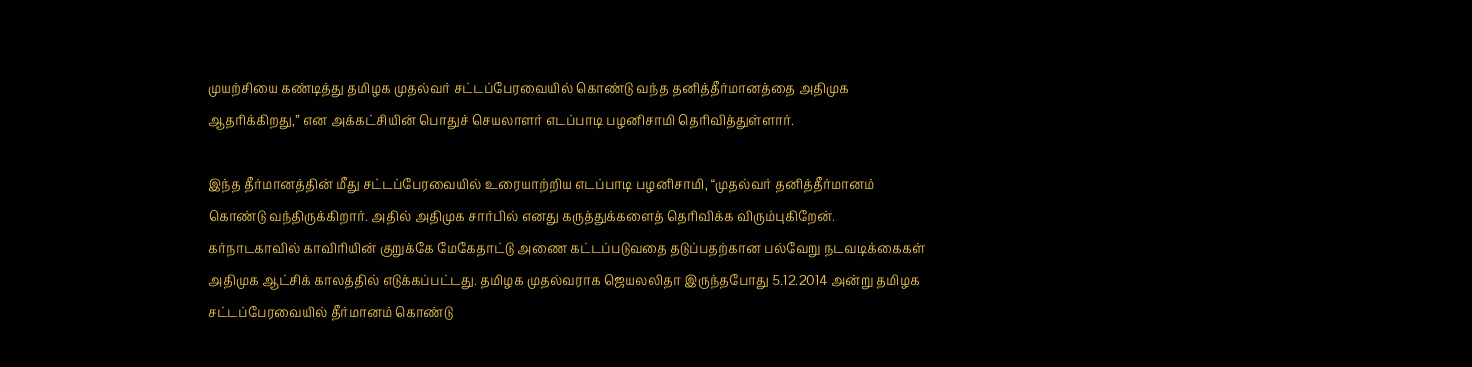முயற்சியை கண்டித்து தமிழக முதல்வர் சட்டப்பேரவையில் கொண்டு வந்த தனித்தீர்மானத்தை அதிமுக ஆதரிக்கிறது,” என அக்கட்சியின் பொதுச் செயலாளர் எடப்பாடி பழனிசாமி தெரிவித்துள்ளார்.

இந்த தீர்மானத்தின் மீது சட்டப்பேரவையில் உரையாற்றிய எடப்பாடி பழனிசாமி, “முதல்வர் தனித்தீர்மானம் கொண்டு வந்திருக்கிறார். அதில் அதிமுக சார்பில் எனது கருத்துக்களைத் தெரிவிக்க விரும்புகிறேன். கர்நாடகாவில் காவிரியின் குறுக்கே மேகேதாட்டு அணை கட்டப்படுவதை தடுப்பதற்கான பல்வேறு நடவடிக்கைகள் அதிமுக ஆட்சிக் காலத்தில் எடுக்கப்பட்டது. தமிழக முதல்வராக ஜெயலலிதா இருந்தபோது 5.12.2014 அன்று தமிழக சட்டப்பேரவையில் தீர்மானம் கொண்டு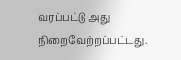வரப்பட்டு அது நிறைவேற்றப்பட்டது.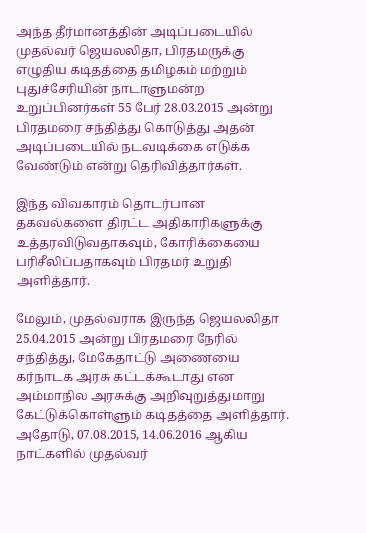அந்த தீர்மானத்தின் அடிப்படையில் முதல்வர் ஜெயலலிதா, பிரதமருக்கு எழுதிய கடிதத்தை தமிழகம் மற்றும் புதுச்சேரியின் நாடாளுமன்ற உறுப்பினர்கள் 55 பேர் 28.03.2015 அன்று பிரதமரை சந்தித்து கொடுத்து அதன் அடிப்படையில் நடவடிக்கை எடுக்க வேண்டும் என்று தெரிவித்தார்கள்.

இந்த விவகாரம் தொடர்பான தகவல்களை திரட்ட அதிகாரிகளுக்கு உத்தரவிடுவதாகவும், கோரிக்கையை பரிசீலிப்பதாகவும் பிரதமர் உறுதி அளித்தார்.

மேலும், முதல்வராக இருந்த ஜெயலலிதா 25.04.2015 அன்று பிரதமரை நேரில் சந்தித்து, மேகேதாட்டு அணையை கர்நாடக அரசு கட்டக்கூடாது என அம்மாநில அரசுக்கு அறிவுறுத்துமாறு கேட்டுக்கொள்ளும் கடிதத்தை அளித்தார். அதோடு, 07.08.2015, 14.06.2016 ஆகிய நாட்களில் முதல்வர்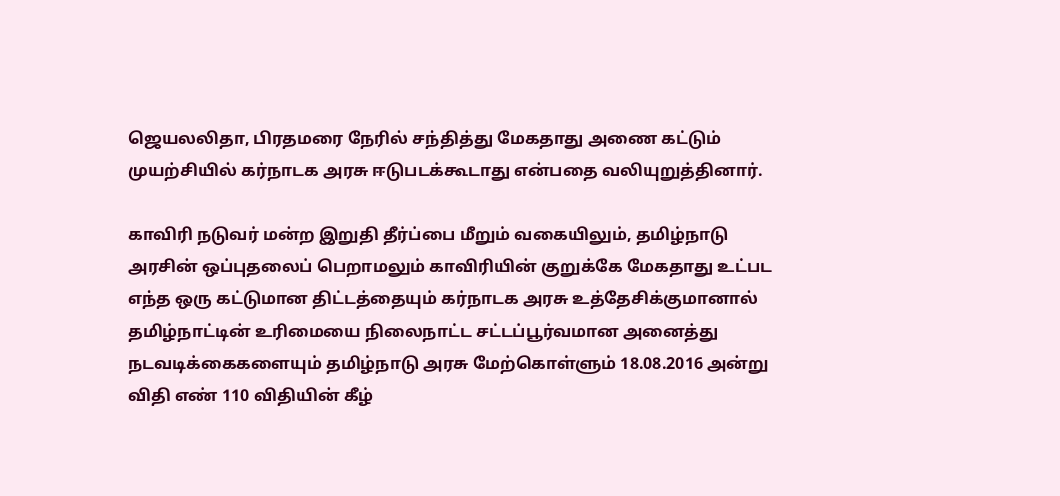ஜெயலலிதா, பிரதமரை நேரில் சந்தித்து மேகதாது அணை கட்டும் முயற்சியில் கர்நாடக அரசு ஈடுபடக்கூடாது என்பதை வலியுறுத்தினார்.

காவிரி நடுவர் மன்ற இறுதி தீர்ப்பை மீறும் வகையிலும், தமிழ்நாடு அரசின் ஒப்புதலைப் பெறாமலும் காவிரியின் குறுக்கே மேகதாது உட்பட எந்த ஒரு கட்டுமான திட்டத்தையும் கர்நாடக அரசு உத்தேசிக்குமானால் தமிழ்நாட்டின் உரிமையை நிலைநாட்ட சட்டப்பூர்வமான அனைத்து நடவடிக்கைகளையும் தமிழ்நாடு அரசு மேற்கொள்ளும் 18.08.2016 அன்று விதி எண் 110 விதியின் கீழ்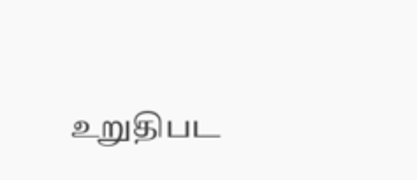உறுதிபட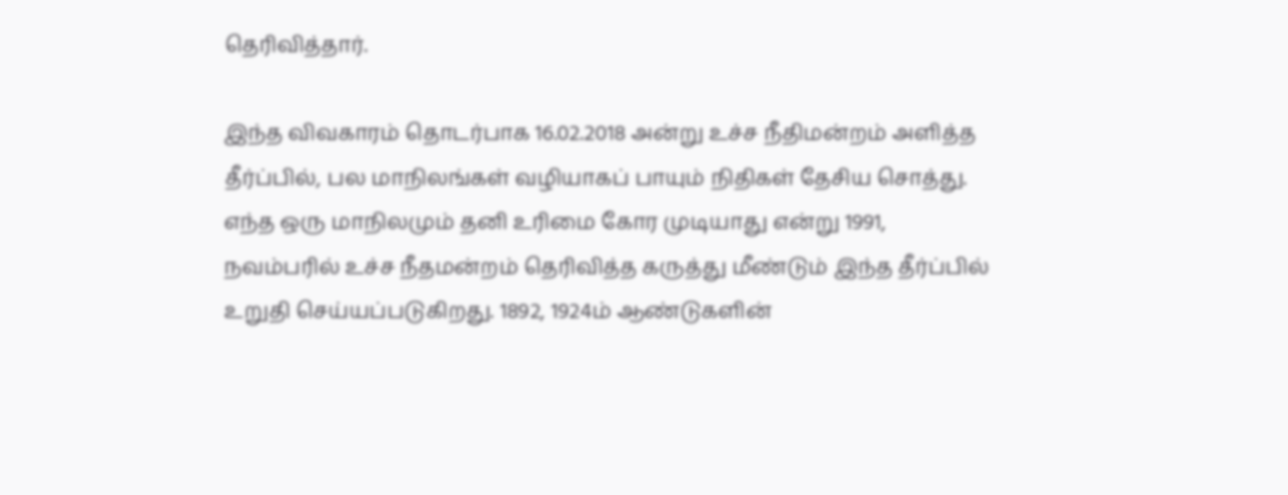தெரிவித்தார்.

இந்த விவகாரம் தொடர்பாக 16.02.2018 அன்று உச்ச நீதிமன்றம் அளித்த தீர்ப்பில், பல மாநிலங்கள் வழியாகப் பாயும் நிதிகள் தேசிய சொத்து. எந்த ஒரு மாநிலமும் தனி உரிமை கோர முடியாது என்று 1991, நவம்பரில் உச்ச நீதமன்றம் தெரிவித்த கருத்து மீண்டும் இந்த தீர்ப்பில் உறுதி செய்யப்படுகிறது. 1892, 1924ம் ஆண்டுகளின்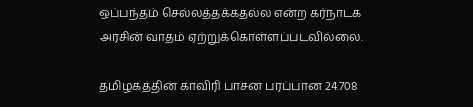ஒப்பந்தம் செல்லத்தக்கதல்ல என்ற கர்நாடக அரசின் வாதம் ஏற்றுக்கொள்ளப்படவில்லை.

தமிழகத்தின் காவிரி பாசன பரப்பான 24.708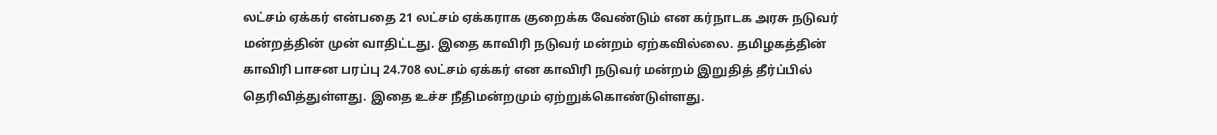லட்சம் ஏக்கர் என்பதை 21 லட்சம் ஏக்கராக குறைக்க வேண்டும் என கர்நாடக அரசு நடுவர் மன்றத்தின் முன் வாதிட்டது. இதை காவிரி நடுவர் மன்றம் ஏற்கவில்லை. தமிழகத்தின் காவிரி பாசன பரப்பு 24.708 லட்சம் ஏக்கர் என காவிரி நடுவர் மன்றம் இறுதித் தீர்ப்பில் தெரிவித்துள்ளது. இதை உச்ச நீதிமன்றமும் ஏற்றுக்கொண்டுள்ளது.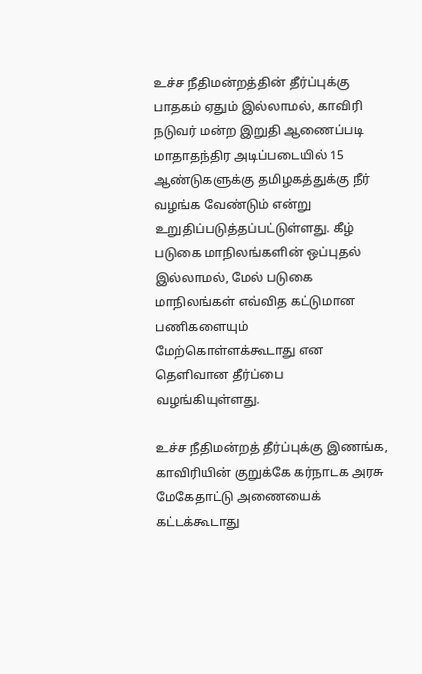உச்ச நீதிமன்றத்தின் தீர்ப்புக்கு பாதகம் ஏதும் இல்லாமல், காவிரி நடுவர் மன்ற இறுதி ஆணைப்படி மாதாதந்திர அடிப்படையில் 15 ஆண்டுகளுக்கு தமிழகத்துக்கு நீர் வழங்க வேண்டும் என்று உறுதிப்படுத்தப்பட்டுள்ளது. கீழ் படுகை மாநிலங்களின் ஒப்புதல் இல்லாமல், மேல் படுகை மாநிலங்கள் எவ்வித கட்டுமான பணிகளையும் மேற்கொள்ளக்கூடாது என தெளிவான தீர்ப்பை வழங்கியுள்ளது.

உச்ச நீதிமன்றத் தீர்ப்புக்கு இணங்க, காவிரியின் குறுக்கே கர்நாடக அரசு மேகேதாட்டு அணையைக் கட்டக்கூடாது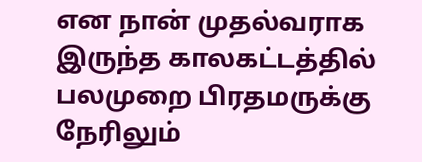என நான் முதல்வராக இருந்த காலகட்டத்தில் பலமுறை பிரதமருக்கு நேரிலும்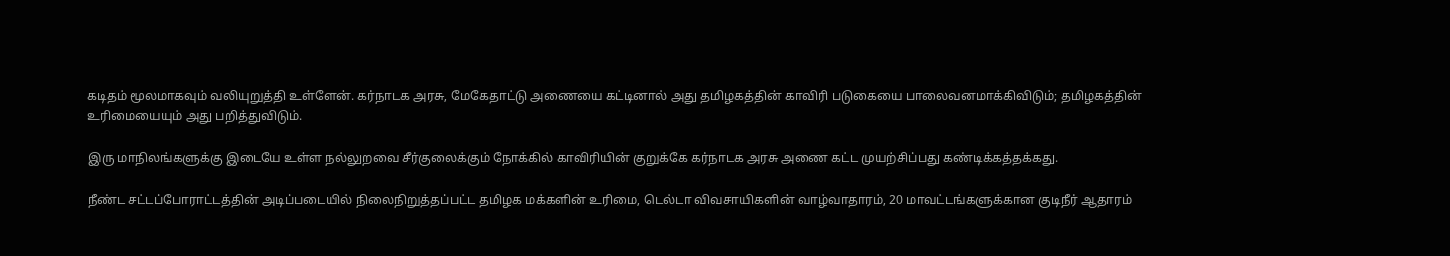கடிதம் மூலமாகவும் வலியுறுத்தி உள்ளேன். கர்நாடக அரசு, மேகேதாட்டு அணையை கட்டினால் அது தமிழகத்தின் காவிரி படுகையை பாலைவனமாக்கிவிடும்; தமிழகத்தின் உரிமையையும் அது பறித்துவிடும்.

இரு மாநிலங்களுக்கு இடையே உள்ள நல்லுறவை சீர்குலைக்கும் நோக்கில் காவிரியின் குறுக்கே கர்நாடக அரசு அணை கட்ட முயற்சிப்பது கண்டிக்கத்தக்கது.

நீண்ட சட்டப்போராட்டத்தின் அடிப்படையில் நிலைநிறுத்தப்பட்ட தமிழக மக்களின் உரிமை, டெல்டா விவசாயிகளின் வாழ்வாதாரம், 20 மாவட்டங்களுக்கான குடிநீர் ஆதாரம்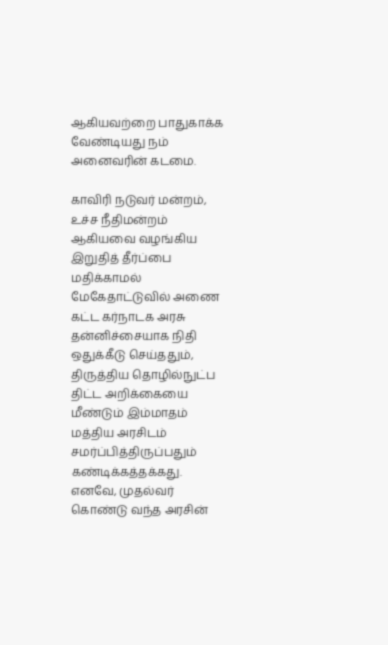ஆகியவற்றை பாதுகாக்க வேண்டியது நம் அனைவரின் கடமை.

காவிரி நடுவர் மன்றம், உச்ச நீதிமன்றம் ஆகியவை வழங்கிய இறுதித் தீர்ப்பை மதிக்காமல் மேகேதாட்டுவில் அணை கட்ட கர்நாடக அரசு தன்னிச்சையாக நிதி ஒதுக்கீடு செய்ததும், திருத்திய தொழில்நுட்ப திட்ட அறிக்கையை மீண்டும் இம்மாதம் மத்திய அரசிடம் சமர்ப்பித்திருப்பதும் கண்டிக்கத்தக்கது. எனவே, முதல்வர் கொண்டு வந்த அரசின்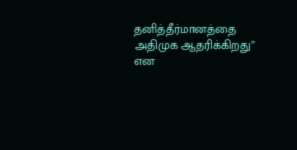தனித்தீர்மானத்தை அதிமுக ஆதரிக்கிறது” என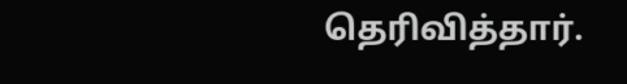தெரிவித்தார்.